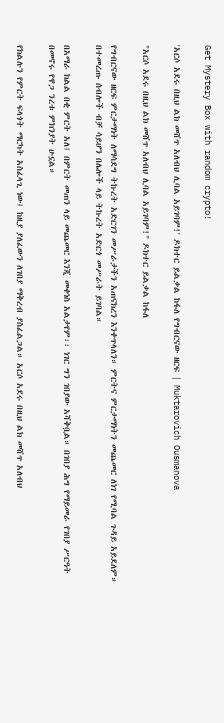Get Mystery Box with random crypto!

'አርሶ አደሩ በዚህ ልክ መሸጥ አለብህ ሊባል አይገባም!' ዶክተር ይልቃል ከፋለ የግብርናው ዘርፍ | Muktarovich Ousmanova

"አርሶ አደሩ በዚህ ልክ መሸጥ አለብህ ሊባል አይገባም!" ዶክተር ይልቃል ከፋለ

የግብርናው ዘርፍ ምርታማነት ለማሳደግ ትኩረት አድርገን መሥራታችን አጠናክረን እንቀጥላለን። ምርትና ምርታማነትን መጨመር ለነገ የሚባል ጉዳይ አይደለም። በተመረጡ ሰብሎች ብቻ ሳይሆን በሌሎች ላይ ትኩረት አድርጎ መሥራት ይገባል።

በአማራ ክልል በቂ ምርት አለ፤ በምርት መጠን ላይ መጨመር እንጂ መቀነስ አልታየም፡፡ ነገር ግን ገበያው አሻቅቧል። በገበያ ሕግ የማይመራ የገበያ ሥርዓት በመኖሩ የዋጋ ንረቱ ምክንያት ሁኗል።

የክልሉን የምርት ፍላጎት ማርካት አስፈላጊ ነው፤ ከዚያ ያለፈውን ለገበያ ማቅረብ ያስፈልጋል። አርሶ አደሩ በዚህ ልክ መሸጥ አለብህ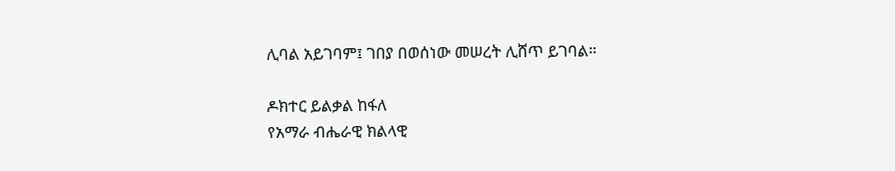ሊባል አይገባም፤ ገበያ በወሰነው መሠረት ሊሸጥ ይገባል።

ዶክተር ይልቃል ከፋለ
የአማራ ብሔራዊ ክልላዊ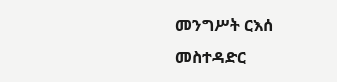መንግሥት ርእሰ መስተዳድር